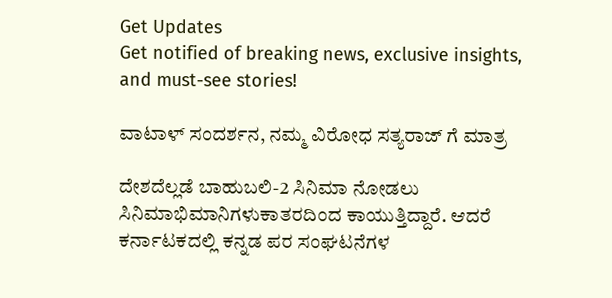Get Updates
Get notified of breaking news, exclusive insights, and must-see stories!

ವಾಟಾಳ್ ಸಂದರ್ಶನ, ನಮ್ಮ ವಿರೋಧ ಸತ್ಯರಾಜ್ ಗೆ ಮಾತ್ರ

ದೇಶದೆಲ್ಲಡೆ ಬಾಹುಬಲಿ-2 ಸಿನಿಮಾ ನೋಡಲು ಸಿನಿಮಾಭಿಮಾನಿಗಳುಕಾತರದಿಂದ ಕಾಯುತ್ತಿದ್ದಾರೆ. ಆದರೆ ಕರ್ನಾಟಕದಲ್ಲಿ ಕನ್ನಡ ಪರ ಸಂಘಟನೆಗಳ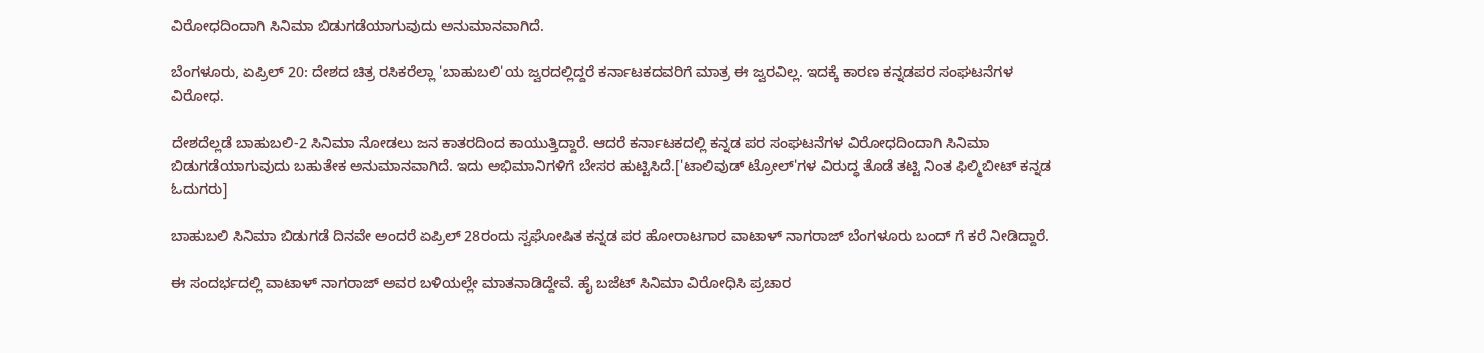ವಿರೋಧದಿಂದಾಗಿ ಸಿನಿಮಾ ಬಿಡುಗಡೆಯಾಗುವುದು ಅನುಮಾನವಾಗಿದೆ.

ಬೆಂಗಳೂರು, ಏಪ್ರಿಲ್ 20: ದೇಶದ ಚಿತ್ರ ರಸಿಕರೆಲ್ಲಾ 'ಬಾಹುಬಲಿ'ಯ ಜ್ವರದಲ್ಲಿದ್ದರೆ ಕರ್ನಾಟಕದವರಿಗೆ ಮಾತ್ರ ಈ ಜ್ವರವಿಲ್ಲ. ಇದಕ್ಕೆ ಕಾರಣ ಕನ್ನಡಪರ ಸಂಘಟನೆಗಳ ವಿರೋಧ.

ದೇಶದೆಲ್ಲಡೆ ಬಾಹುಬಲಿ-2 ಸಿನಿಮಾ ನೋಡಲು ಜನ ಕಾತರದಿಂದ ಕಾಯುತ್ತಿದ್ದಾರೆ. ಆದರೆ ಕರ್ನಾಟಕದಲ್ಲಿ ಕನ್ನಡ ಪರ ಸಂಘಟನೆಗಳ ವಿರೋಧದಿಂದಾಗಿ ಸಿನಿಮಾ ಬಿಡುಗಡೆಯಾಗುವುದು ಬಹುತೇಕ ಅನುಮಾನವಾಗಿದೆ. ಇದು ಅಭಿಮಾನಿಗಳಿಗೆ ಬೇಸರ ಹುಟ್ಟಿಸಿದೆ.['ಟಾಲಿವುಡ್ ಟ್ರೋಲ್'ಗಳ ವಿರುದ್ಧ ತೊಡೆ ತಟ್ಟಿ ನಿಂತ ಫಿಲ್ಮಿಬೀಟ್ ಕನ್ನಡ ಓದುಗರು]

ಬಾಹುಬಲಿ ಸಿನಿಮಾ ಬಿಡುಗಡೆ ದಿನವೇ ಅಂದರೆ ಏಪ್ರಿಲ್ 28ರಂದು ಸ್ವಘೋಷಿತ ಕನ್ನಡ ಪರ ಹೋರಾಟಗಾರ ವಾಟಾಳ್ ನಾಗರಾಜ್ ಬೆಂಗಳೂರು ಬಂದ್ ಗೆ ಕರೆ ನೀಡಿದ್ದಾರೆ.

ಈ ಸಂದರ್ಭದಲ್ಲಿ ವಾಟಾಳ್ ನಾಗರಾಜ್ ಅವರ ಬಳಿಯಲ್ಲೇ ಮಾತನಾಡಿದ್ದೇವೆ. ಹೈ ಬಜೆಟ್ ಸಿನಿಮಾ ವಿರೋಧಿಸಿ ಪ್ರಚಾರ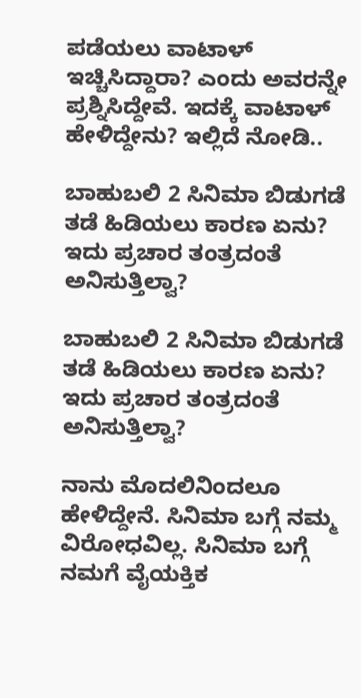ಪಡೆಯಲು ವಾಟಾಳ್ ಇಚ್ಚಿಸಿದ್ದಾರಾ? ಎಂದು ಅವರನ್ನೇ ಪ್ರಶ್ನಿಸಿದ್ದೇವೆ. ಇದಕ್ಕೆ ವಾಟಾಳ್ ಹೇಳಿದ್ದೇನು? ಇಲ್ಲಿದೆ ನೋಡಿ..

ಬಾಹುಬಲಿ 2 ಸಿನಿಮಾ ಬಿಡುಗಡೆ ತಡೆ ಹಿಡಿಯಲು ಕಾರಣ ಏನು? ಇದು ಪ್ರಚಾರ ತಂತ್ರದಂತೆ ಅನಿಸುತ್ತಿಲ್ವಾ?

ಬಾಹುಬಲಿ 2 ಸಿನಿಮಾ ಬಿಡುಗಡೆ ತಡೆ ಹಿಡಿಯಲು ಕಾರಣ ಏನು? ಇದು ಪ್ರಚಾರ ತಂತ್ರದಂತೆ ಅನಿಸುತ್ತಿಲ್ವಾ?

ನಾನು ಮೊದಲಿನಿಂದಲೂ ಹೇಳಿದ್ದೇನೆ. ಸಿನಿಮಾ ಬಗ್ಗೆ ನಮ್ಮ ವಿರೋಧವಿಲ್ಲ. ಸಿನಿಮಾ ಬಗ್ಗೆ ನಮಗೆ ವೈಯಕ್ತಿಕ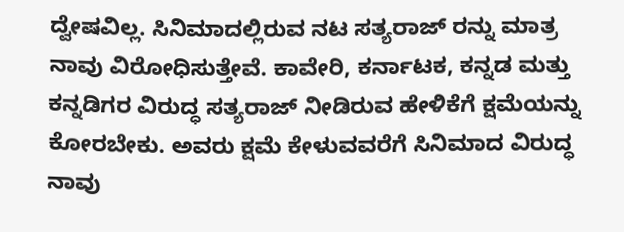ದ್ವೇಷವಿಲ್ಲ. ಸಿನಿಮಾದಲ್ಲಿರುವ ನಟ ಸತ್ಯರಾಜ್ ರನ್ನು ಮಾತ್ರ ನಾವು ವಿರೋಧಿಸುತ್ತೇವೆ. ಕಾವೇರಿ, ಕರ್ನಾಟಕ, ಕನ್ನಡ ಮತ್ತು ಕನ್ನಡಿಗರ ವಿರುದ್ಧ ಸತ್ಯರಾಜ್ ನೀಡಿರುವ ಹೇಳಿಕೆಗೆ ಕ್ಷಮೆಯನ್ನು ಕೋರಬೇಕು. ಅವರು ಕ್ಷಮೆ ಕೇಳುವವರೆಗೆ ಸಿನಿಮಾದ ವಿರುದ್ಧ ನಾವು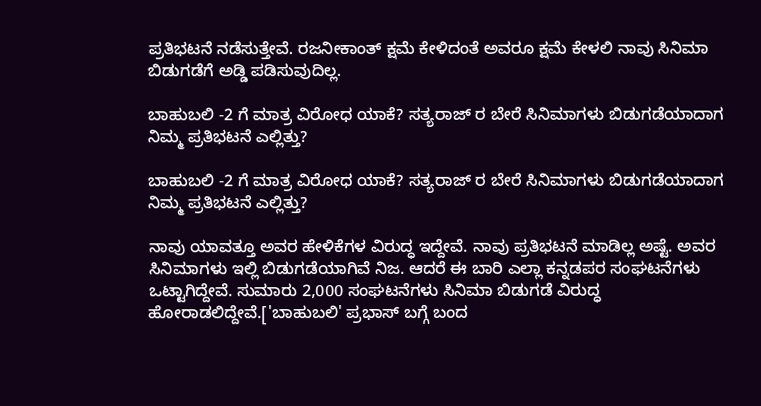ಪ್ರತಿಭಟನೆ ನಡೆಸುತ್ತೇವೆ. ರಜನೀಕಾಂತ್ ಕ್ಷಮೆ ಕೇಳಿದಂತೆ ಅವರೂ ಕ್ಷಮೆ ಕೇಳಲಿ ನಾವು ಸಿನಿಮಾ ಬಿಡುಗಡೆಗೆ ಅಡ್ಡಿ ಪಡಿಸುವುದಿಲ್ಲ.

ಬಾಹುಬಲಿ -2 ಗೆ ಮಾತ್ರ ವಿರೋಧ ಯಾಕೆ? ಸತ್ಯರಾಜ್ ರ ಬೇರೆ ಸಿನಿಮಾಗಳು ಬಿಡುಗಡೆಯಾದಾಗ ನಿಮ್ಮ ಪ್ರತಿಭಟನೆ ಎಲ್ಲಿತ್ತು?

ಬಾಹುಬಲಿ -2 ಗೆ ಮಾತ್ರ ವಿರೋಧ ಯಾಕೆ? ಸತ್ಯರಾಜ್ ರ ಬೇರೆ ಸಿನಿಮಾಗಳು ಬಿಡುಗಡೆಯಾದಾಗ ನಿಮ್ಮ ಪ್ರತಿಭಟನೆ ಎಲ್ಲಿತ್ತು?

ನಾವು ಯಾವತ್ತೂ ಅವರ ಹೇಳಿಕೆಗಳ ವಿರುದ್ಧ ಇದ್ದೇವೆ. ನಾವು ಪ್ರತಿಭಟನೆ ಮಾಡಿಲ್ಲ ಅಷ್ಟೆ. ಅವರ ಸಿನಿಮಾಗಳು ಇಲ್ಲಿ ಬಿಡುಗಡೆಯಾಗಿವೆ ನಿಜ. ಆದರೆ ಈ ಬಾರಿ ಎಲ್ಲಾ ಕನ್ನಡಪರ ಸಂಘಟನೆಗಳು ಒಟ್ಟಾಗಿದ್ದೇವೆ. ಸುಮಾರು 2,000 ಸಂಘಟನೆಗಳು ಸಿನಿಮಾ ಬಿಡುಗಡೆ ವಿರುದ್ಧ ಹೋರಾಡಲಿದ್ದೇವೆ.['ಬಾಹುಬಲಿ' ಪ್ರಭಾಸ್ ಬಗ್ಗೆ ಬಂದ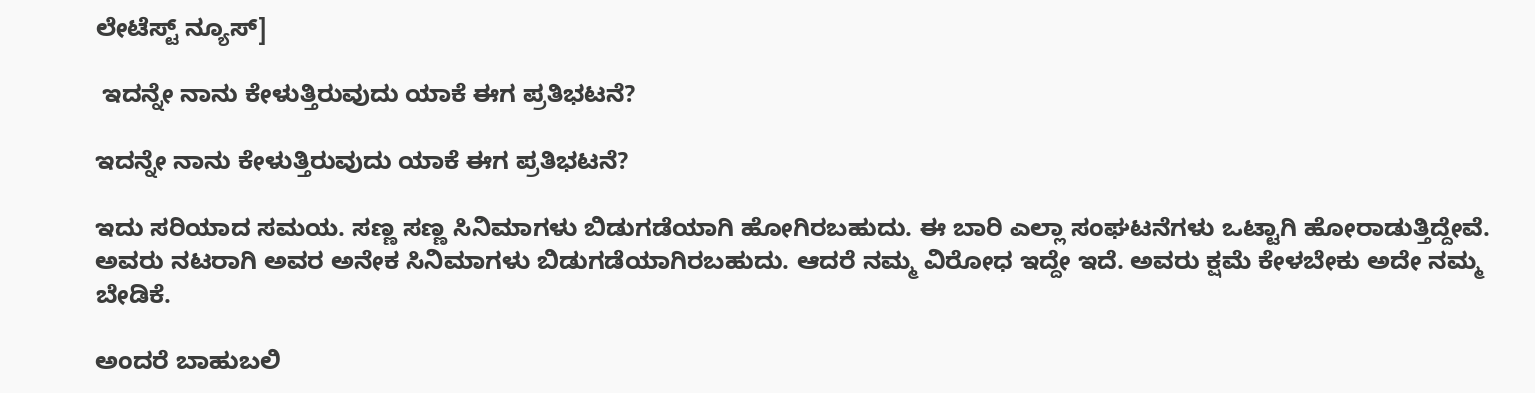ಲೇಟೆಸ್ಟ್ ನ್ಯೂಸ್]

 ಇದನ್ನೇ ನಾನು ಕೇಳುತ್ತಿರುವುದು ಯಾಕೆ ಈಗ ಪ್ರತಿಭಟನೆ?

ಇದನ್ನೇ ನಾನು ಕೇಳುತ್ತಿರುವುದು ಯಾಕೆ ಈಗ ಪ್ರತಿಭಟನೆ?

ಇದು ಸರಿಯಾದ ಸಮಯ. ಸಣ್ಣ ಸಣ್ಣ ಸಿನಿಮಾಗಳು ಬಿಡುಗಡೆಯಾಗಿ ಹೋಗಿರಬಹುದು. ಈ ಬಾರಿ ಎಲ್ಲಾ ಸಂಘಟನೆಗಳು ಒಟ್ಟಾಗಿ ಹೋರಾಡುತ್ತಿದ್ದೇವೆ. ಅವರು ನಟರಾಗಿ ಅವರ ಅನೇಕ ಸಿನಿಮಾಗಳು ಬಿಡುಗಡೆಯಾಗಿರಬಹುದು. ಆದರೆ ನಮ್ಮ ವಿರೋಧ ಇದ್ದೇ ಇದೆ. ಅವರು ಕ್ಷಮೆ ಕೇಳಬೇಕು ಅದೇ ನಮ್ಮ ಬೇಡಿಕೆ.

ಅಂದರೆ ಬಾಹುಬಲಿ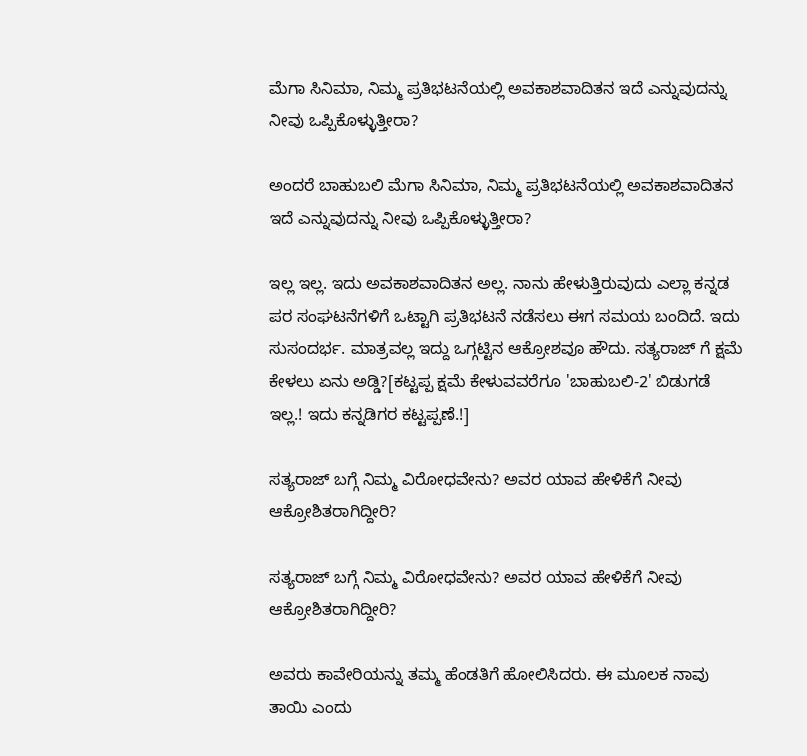ಮೆಗಾ ಸಿನಿಮಾ, ನಿಮ್ಮ ಪ್ರತಿಭಟನೆಯಲ್ಲಿ ಅವಕಾಶವಾದಿತನ ಇದೆ ಎನ್ನುವುದನ್ನು ನೀವು ಒಪ್ಪಿಕೊಳ್ಳುತ್ತೀರಾ?

ಅಂದರೆ ಬಾಹುಬಲಿ ಮೆಗಾ ಸಿನಿಮಾ, ನಿಮ್ಮ ಪ್ರತಿಭಟನೆಯಲ್ಲಿ ಅವಕಾಶವಾದಿತನ ಇದೆ ಎನ್ನುವುದನ್ನು ನೀವು ಒಪ್ಪಿಕೊಳ್ಳುತ್ತೀರಾ?

ಇಲ್ಲ ಇಲ್ಲ. ಇದು ಅವಕಾಶವಾದಿತನ ಅಲ್ಲ. ನಾನು ಹೇಳುತ್ತಿರುವುದು ಎಲ್ಲಾ ಕನ್ನಡ ಪರ ಸಂಘಟನೆಗಳಿಗೆ ಒಟ್ಟಾಗಿ ಪ್ರತಿಭಟನೆ ನಡೆಸಲು ಈಗ ಸಮಯ ಬಂದಿದೆ. ಇದು ಸುಸಂದರ್ಭ. ಮಾತ್ರವಲ್ಲ ಇದ್ದು ಒಗ್ಗಟ್ಟಿನ ಆಕ್ರೋಶವೂ ಹೌದು. ಸತ್ಯರಾಜ್ ಗೆ ಕ್ಷಮೆ ಕೇಳಲು ಏನು ಅಡ್ಡಿ?[ಕಟ್ಟಪ್ಪ ಕ್ಷಮೆ ಕೇಳುವವರೆಗೂ 'ಬಾಹುಬಲಿ-2' ಬಿಡುಗಡೆ ಇಲ್ಲ.! ಇದು ಕನ್ನಡಿಗರ ಕಟ್ಟಪ್ಪಣೆ.!]

ಸತ್ಯರಾಜ್ ಬಗ್ಗೆ ನಿಮ್ಮ ವಿರೋಧವೇನು? ಅವರ ಯಾವ ಹೇಳಿಕೆಗೆ ನೀವು ಆಕ್ರೋಶಿತರಾಗಿದ್ದೀರಿ?

ಸತ್ಯರಾಜ್ ಬಗ್ಗೆ ನಿಮ್ಮ ವಿರೋಧವೇನು? ಅವರ ಯಾವ ಹೇಳಿಕೆಗೆ ನೀವು ಆಕ್ರೋಶಿತರಾಗಿದ್ದೀರಿ?

ಅವರು ಕಾವೇರಿಯನ್ನು ತಮ್ಮ ಹೆಂಡತಿಗೆ ಹೋಲಿಸಿದರು. ಈ ಮೂಲಕ ನಾವು ತಾಯಿ ಎಂದು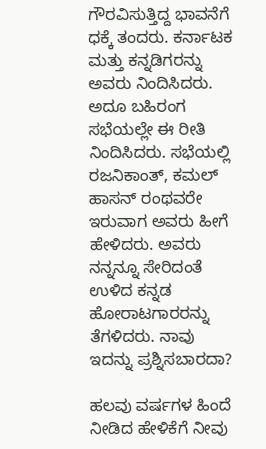ಗೌರವಿಸುತ್ತಿದ್ದ ಭಾವನೆಗೆ ಧಕ್ಕೆ ತಂದರು. ಕರ್ನಾಟಕ ಮತ್ತು ಕನ್ನಡಿಗರನ್ನು ಅವರು ನಿಂದಿಸಿದರು. ಅದೂ ಬಹಿರಂಗ ಸಭೆಯಲ್ಲೇ ಈ ರೀತಿ ನಿಂದಿಸಿದರು. ಸಭೆಯಲ್ಲಿ ರಜನಿಕಾಂತ್, ಕಮಲ್ ಹಾಸನ್ ರಂಥವರೇ ಇರುವಾಗ ಅವರು ಹೀಗೆ ಹೇಳಿದರು. ಅವರು ನನ್ನನ್ನೂ ಸೇರಿದಂತೆ ಉಳಿದ ಕನ್ನಡ ಹೋರಾಟಗಾರರನ್ನು ತೆಗಳಿದರು. ನಾವು ಇದನ್ನು ಪ್ರಶ್ನಿಸಬಾರದಾ?

ಹಲವು ವರ್ಷಗಳ ಹಿಂದೆ ನೀಡಿದ ಹೇಳಿಕೆಗೆ ನೀವು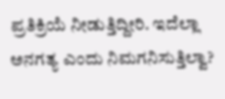ಪ್ರತಿಕ್ರಿಯೆ ನೀಡುತ್ತಿದ್ದೀರಿ. ಇದೆಲ್ಲಾ ಅನಗತ್ಯ ಎಂದು ನಿಮಗನಿಸುತ್ತಿಲ್ವಾ?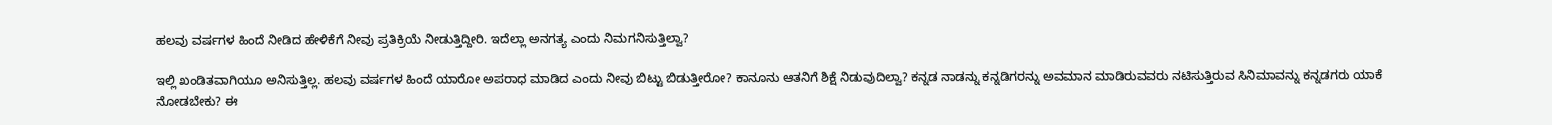ಹಲವು ವರ್ಷಗಳ ಹಿಂದೆ ನೀಡಿದ ಹೇಳಿಕೆಗೆ ನೀವು ಪ್ರತಿಕ್ರಿಯೆ ನೀಡುತ್ತಿದ್ದೀರಿ. ಇದೆಲ್ಲಾ ಅನಗತ್ಯ ಎಂದು ನಿಮಗನಿಸುತ್ತಿಲ್ವಾ?

ಇಲ್ಲಿ ಖಂಡಿತವಾಗಿಯೂ ಅನಿಸುತ್ತಿಲ್ಲ. ಹಲವು ವರ್ಷಗಳ ಹಿಂದೆ ಯಾರೋ ಅಪರಾಧ ಮಾಡಿದ ಎಂದು ನೀವು ಬಿಟ್ಟು ಬಿಡುತ್ತೀರೋ? ಕಾನೂನು ಆತನಿಗೆ ಶಿಕ್ಷೆ ನಿಡುವುದಿಲ್ವಾ? ಕನ್ನಡ ನಾಡನ್ನು ಕನ್ನಡಿಗರನ್ನು ಅವಮಾನ ಮಾಡಿರುವವರು ನಟಿಸುತ್ತಿರುವ ಸಿನಿಮಾವನ್ನು ಕನ್ನಡಗರು ಯಾಕೆ ನೋಡಬೇಕು? ಈ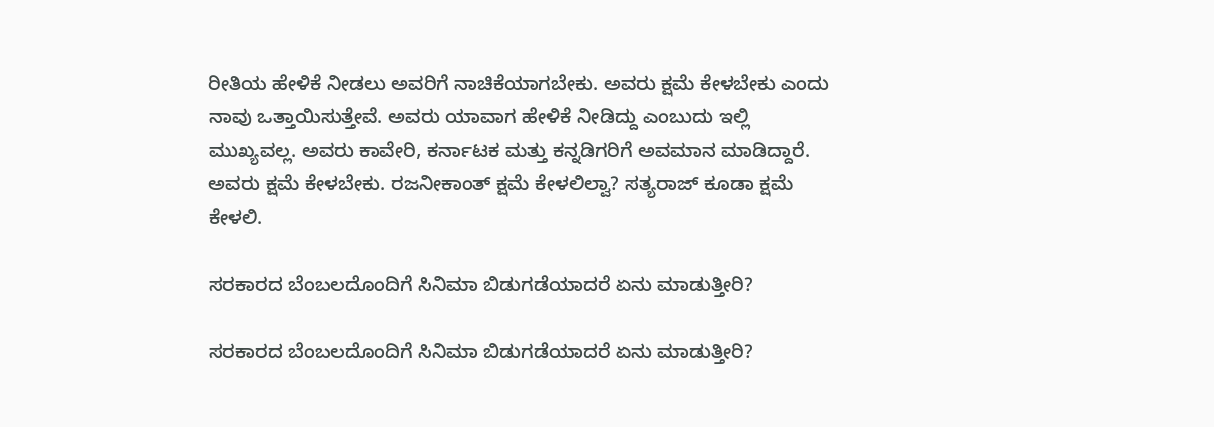ರೀತಿಯ ಹೇಳಿಕೆ ನೀಡಲು ಅವರಿಗೆ ನಾಚಿಕೆಯಾಗಬೇಕು. ಅವರು ಕ್ಷಮೆ ಕೇಳಬೇಕು ಎಂದು ನಾವು ಒತ್ತಾಯಿಸುತ್ತೇವೆ. ಅವರು ಯಾವಾಗ ಹೇಳಿಕೆ ನೀಡಿದ್ದು ಎಂಬುದು ಇಲ್ಲಿ ಮುಖ್ಯವಲ್ಲ. ಅವರು ಕಾವೇರಿ, ಕರ್ನಾಟಕ ಮತ್ತು ಕನ್ನಡಿಗರಿಗೆ ಅವಮಾನ ಮಾಡಿದ್ದಾರೆ. ಅವರು ಕ್ಷಮೆ ಕೇಳಬೇಕು. ರಜನೀಕಾಂತ್ ಕ್ಷಮೆ ಕೇಳಲಿಲ್ವಾ? ಸತ್ಯರಾಜ್ ಕೂಡಾ ಕ್ಷಮೆ ಕೇಳಲಿ.

ಸರಕಾರದ ಬೆಂಬಲದೊಂದಿಗೆ ಸಿನಿಮಾ ಬಿಡುಗಡೆಯಾದರೆ ಏನು ಮಾಡುತ್ತೀರಿ?

ಸರಕಾರದ ಬೆಂಬಲದೊಂದಿಗೆ ಸಿನಿಮಾ ಬಿಡುಗಡೆಯಾದರೆ ಏನು ಮಾಡುತ್ತೀರಿ?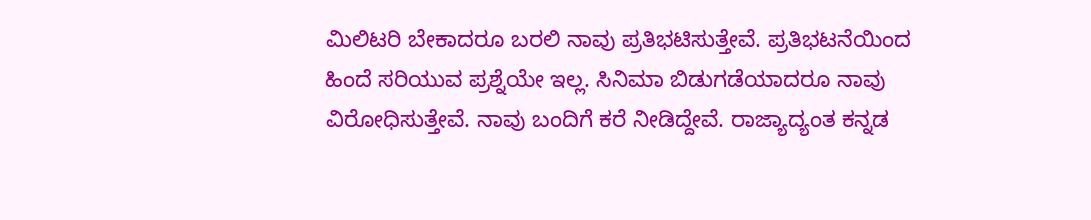ಮಿಲಿಟರಿ ಬೇಕಾದರೂ ಬರಲಿ ನಾವು ಪ್ರತಿಭಟಿಸುತ್ತೇವೆ. ಪ್ರತಿಭಟನೆಯಿಂದ ಹಿಂದೆ ಸರಿಯುವ ಪ್ರಶ್ನೆಯೇ ಇಲ್ಲ. ಸಿನಿಮಾ ಬಿಡುಗಡೆಯಾದರೂ ನಾವು ವಿರೋಧಿಸುತ್ತೇವೆ. ನಾವು ಬಂದಿಗೆ ಕರೆ ನೀಡಿದ್ದೇವೆ. ರಾಜ್ಯಾದ್ಯಂತ ಕನ್ನಡ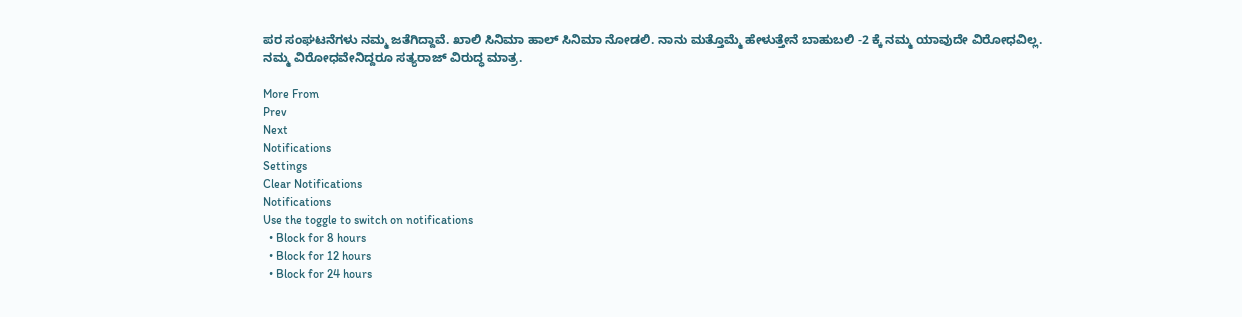ಪರ ಸಂಘಟನೆಗಳು ನಮ್ಮ ಜತೆಗಿದ್ದಾವೆ. ಖಾಲಿ ಸಿನಿಮಾ ಹಾಲ್ ಸಿನಿಮಾ ನೋಡಲಿ. ನಾನು ಮತ್ತೊಮ್ಮೆ ಹೇಳುತ್ತೇನೆ ಬಾಹುಬಲಿ -2 ಕ್ಕೆ ನಮ್ಮ ಯಾವುದೇ ವಿರೋಧವಿಲ್ಲ. ನಮ್ಮ ವಿರೋಧವೇನಿದ್ದರೂ ಸತ್ಯರಾಜ್ ವಿರುದ್ಧ ಮಾತ್ರ.

More From
Prev
Next
Notifications
Settings
Clear Notifications
Notifications
Use the toggle to switch on notifications
  • Block for 8 hours
  • Block for 12 hours
  • Block for 24 hours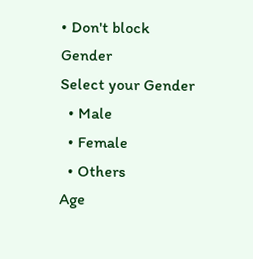• Don't block
Gender
Select your Gender
  • Male
  • Female
  • Others
Age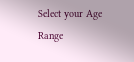Select your Age Range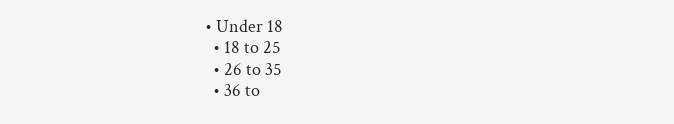• Under 18
  • 18 to 25
  • 26 to 35
  • 36 to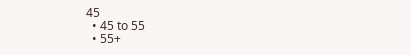45
  • 45 to 55
  • 55+